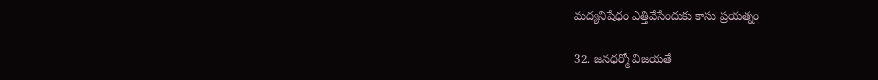మద్యనిషేధం ఎత్తివేసేందుకు కాసు ప్రయత్నం

32. జనధర్మో విజయతే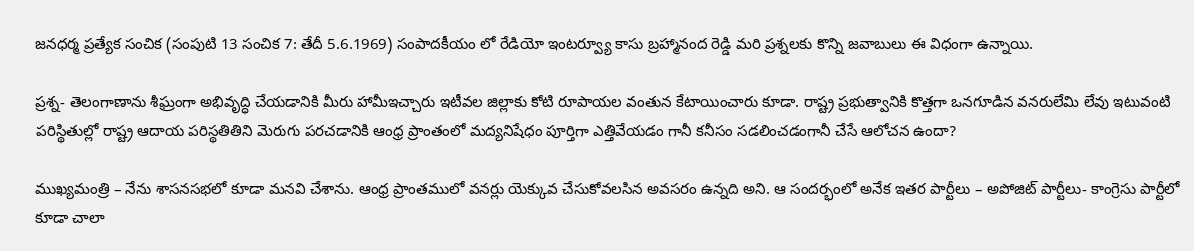జనధర్మ ప్రత్యేక సంచిక (సంపుటి 13 సంచిక 7: తేదీ 5.6.1969) సంపాదకీయం లో రేడియో ఇంటర్వ్యూ కాసు బ్రహ్మానంద రెడ్డి మరి ప్రశ్నలకు కొన్ని జవాబులు ఈ విధంగా ఉన్నాయి.

ప్రశ్న- తెలంగాణాను శీఘ్రంగా అభివృద్ధి చేయడానికి మీరు హామీఇచ్చారు ఇటీవల జిల్లాకు కోటి రూపాయల వంతున కేటాయించారు కూడా. రాష్ట్ర ప్రభుత్వానికి కొత్తగా ఒనగూడిన వనరులేమి లేవు ఇటువంటి పరిస్థితుల్లో రాష్ట్ర ఆదాయ పరిస్థతితిని మెరుగు పరచడానికి ఆంధ్ర ప్రాంతంలో మద్యనిషేధం పూర్తిగా ఎత్తివేయడం గానీ కనీసం సడలించడంగానీ చేసే ఆలోచన ఉందా?

ముఖ్యమంత్రి – నేను శాసనసభలో కూడా మనవి చేశాను. ఆంధ్ర ప్రాంతములో వనర్లు యెక్కువ చేసుకోవలసిన అవసరం ఉన్నది అని. ఆ సందర్భంలో అనేక ఇతర పార్టీలు – అపోజిట్ పార్టీలు- కాంగ్రెసు పార్టీలో కూడా చాలా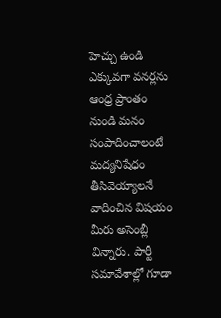హెచ్చు ఉండి ఎక్కువగా వనర్లను ఆంధ్ర ప్రాంతం నుండి మనం సంపాదించాలంటే మద్యనిషేధం తీసివెయ్యాలనే వాదించిన విషయం మీరు అసెంబ్లీ విన్నారు. పార్టీ సమావేశాల్లో గూడా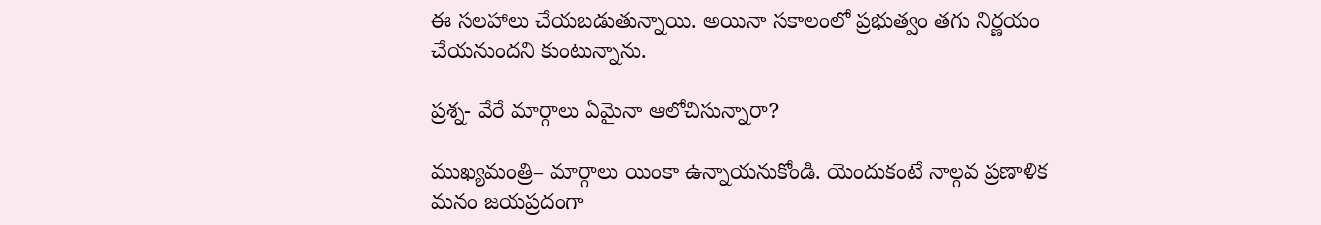ఈ సలహాలు చేయబడుతున్నాయి. అయినా సకాలంలో ప్రభుత్వం తగు నిర్ణయం చేయనుందని కుంటున్నాను.

ప్రశ్న- వేరే మార్గాలు ఏమైనా ఆలోచిసున్నారా?

ముఖ్యమంత్రి– మార్గాలు యింకా ఉన్నాయనుకోండి. యెందుకంటే నాల్గవ ప్రణాళిక మనం జయప్రదంగా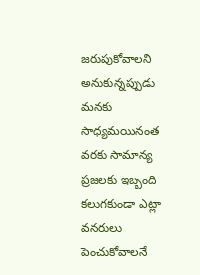జరుపుకోవాలని అనుకున్నప్పుడు మనకు సాధ్యమయినంత వరకు సామాన్య ప్రజలకు ఇబ్బంది కలుగకుండా ఎట్లా వనరులు పెంచుకోవాలనే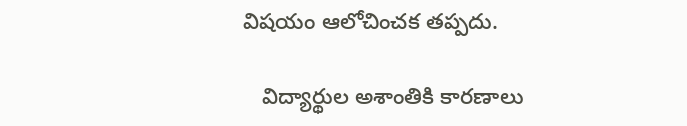విషయం ఆలోచించక తప్పదు.

   విద్యార్థుల అశాంతికి కారణాలు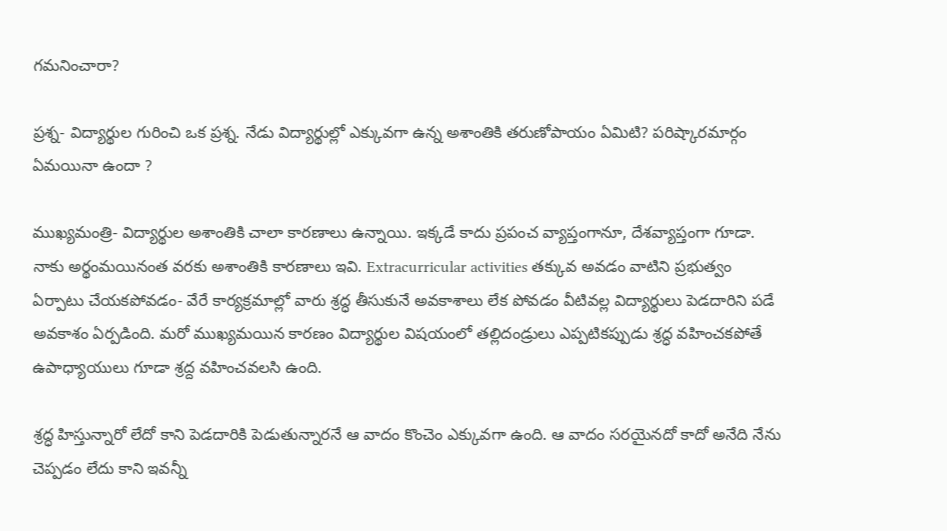గమనించారా?

ప్రశ్న- విద్యార్థుల గురించి ఒక ప్రశ్న. నేడు విద్యార్థుల్లో ఎక్కువగా ఉన్న అశాంతికి తరుణోపాయం ఏమిటి? పరిష్కారమార్గం ఏమయినా ఉందా ?

ముఖ్యమంత్రి- విద్యార్థుల అశాంతికి చాలా కారణాలు ఉన్నాయి. ఇక్కడే కాదు ప్రపంచ వ్యాప్తంగానూ, దేశవ్యాప్తంగా గూడా. నాకు అర్థంమయినంత వరకు అశాంతికి కారణాలు ఇవి. Extracurricular activities తక్కువ అవడం వాటిని ప్రభుత్వం ఏర్పాటు చేయకపోవడం- వేరే కార్యక్రమాల్లో వారు శ్రద్ధ తీసుకునే అవకాశాలు లేక పోవడం వీటివల్ల విద్యార్థులు పెడదారిని పడే అవకాశం ఏర్పడింది. మరో ముఖ్యమయిన కారణం విద్యార్థుల విషయంలో తల్లిదండ్రులు ఎప్పటికప్పుడు శ్రద్ధ వహించకపోతే ఉపాధ్యాయులు గూడా శ్రద్ద వహించవలసి ఉంది.

శ్రద్ధ హిస్తున్నారో లేదో కాని పెడదారికి పెడుతున్నారనే ఆ వాదం కొంచెం ఎక్కువగా ఉంది. ఆ వాదం సరయైనదో కాదో అనేది నేను చెప్పడం లేదు కాని ఇవన్నీ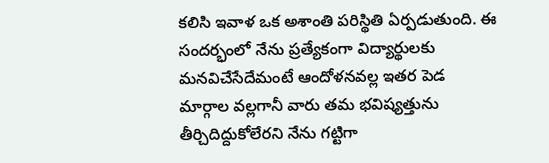కలిసి ఇవాళ ఒక అశాంతి పరిస్థితి ఏర్పడుతుంది. ఈ సందర్భంలో నేను ప్రత్యేకంగా విద్యార్థులకు మనవిచేసేదేమంటే ఆందోళనవల్ల ఇతర పెడ మార్గాల వల్లగానీ వారు తమ భవిష్యత్తును తీర్చిదిద్దుకోలేరని నేను గట్టిగా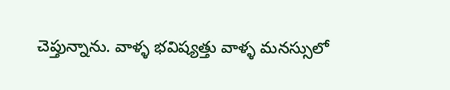చెప్తున్నాను. వాళ్ళ భవిష్యత్తు వాళ్ళ మనస్సులో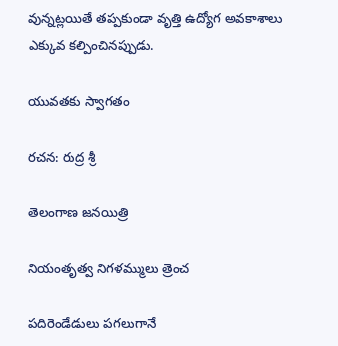వున్నట్లయితే తప్పకుండా వృత్తి ఉద్యోగ అవకాశాలు ఎక్కువ కల్పించినప్పుడు.

యువతకు స్వాగతం

రచన: రుద్ర శ్రీ

తెలంగాణ జనయిత్రి

నియంతృత్వ నిగళమ్ములు త్రెంచ

పదిరెండేడులు పగలుగానే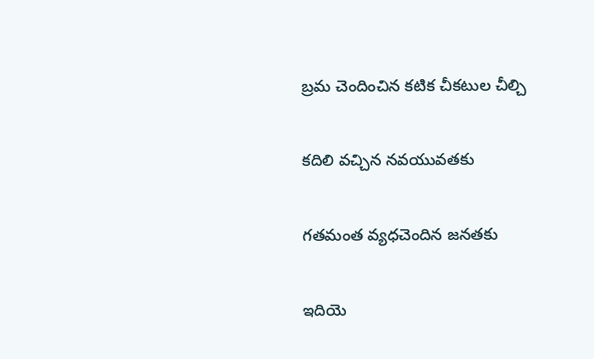బ్రమ చెందించిన కటిక చీకటుల చీల్చి

కదిలి వచ్చిన నవయువతకు

గతమంత వ్యధచెందిన జనతకు

ఇదియె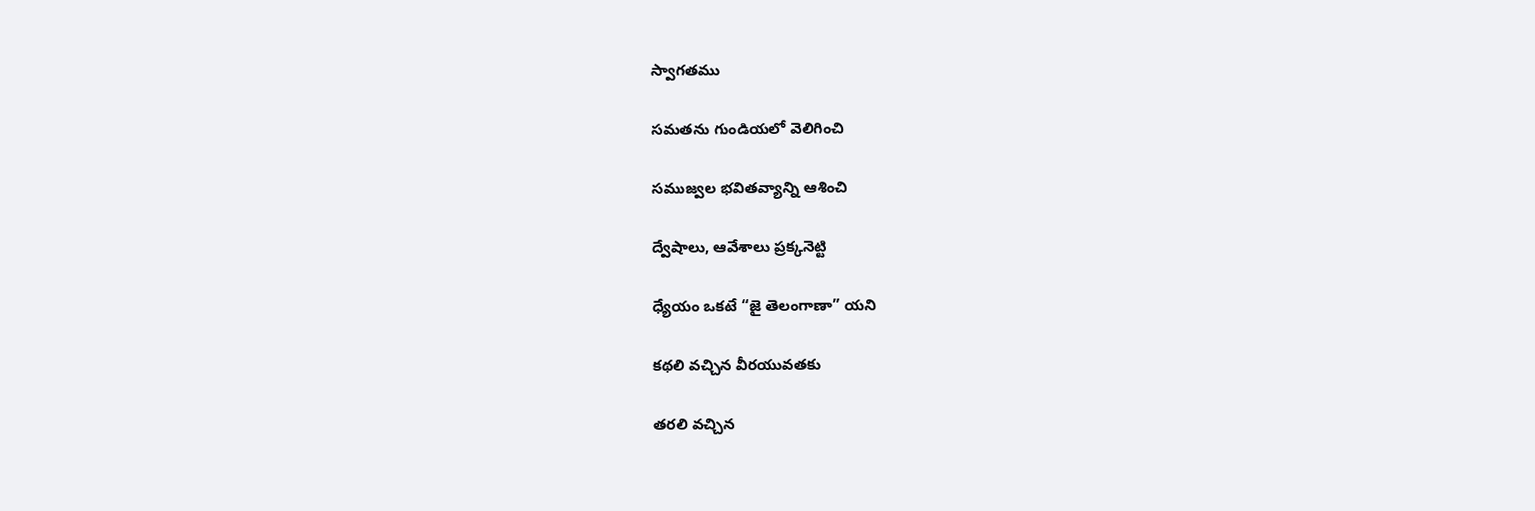స్వాగతము

సమతను గుండియలో వెలిగించి

సముజ్వల భవితవ్యాన్ని ఆశించి

ద్వేషాలు, ఆవేశాలు ప్రక్కనెట్టి

ధ్యేయం ఒకటే “జై తెలంగాణా” యని

కథలి వచ్చిన వీరయువతకు

తరలి వచ్చిన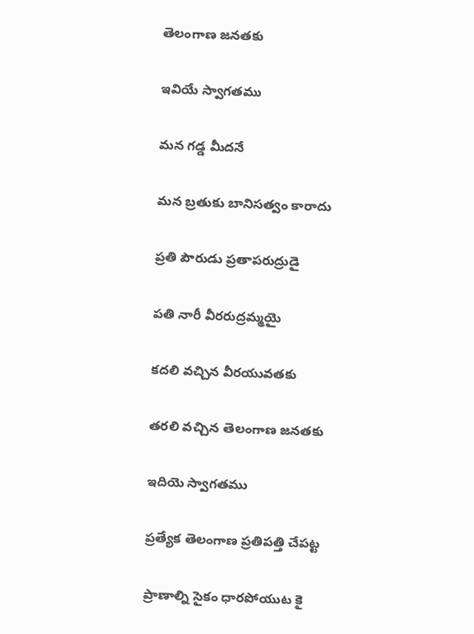తెలంగాణ జనతకు

ఇవియే స్వాగతము

మన గడ్డ మీదనే

మన బ్రతుకు బానిసత్వం కారాదు

ప్రతి పౌరుడు ప్రతాపరుద్రుడై

పతి నారీ వీరరుద్రమ్మయై

కదలి వచ్చిన వీరయువతకు

తరలి వచ్చిన తెలంగాణ జనతకు

ఇదియె స్వాగతము

ప్రత్యేక తెలంగాణ ప్రతిపత్తి చేపట్ట

ప్రాణాల్ని సైకం ధారపోయుట కై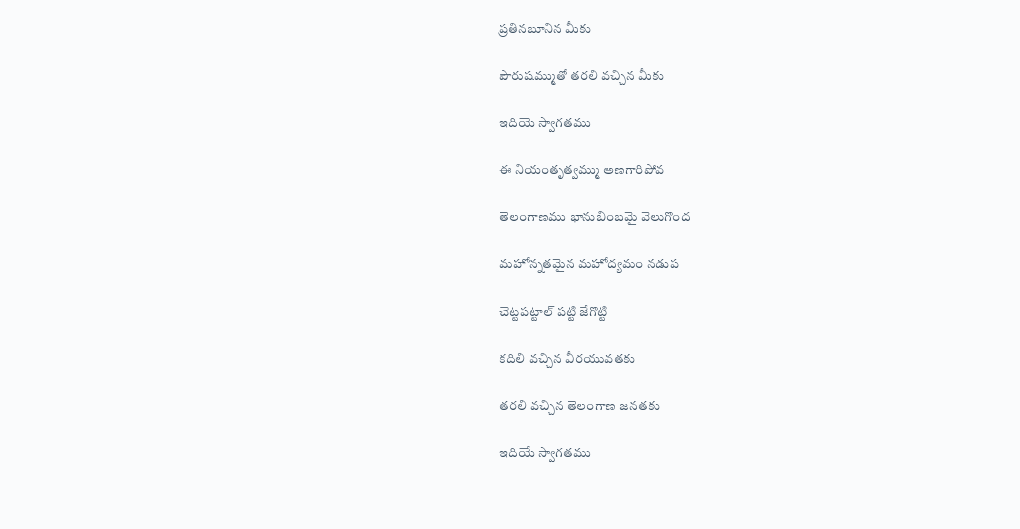ప్రతినబూనిన మీకు

పౌరుషమ్ముతో తరలి వచ్చిన మీకు

ఇదియె స్వాగతము

ఈ నియంతృత్వమ్ము అణగారిపోవ

తెలంగాణము భానుబింబమై వెలుగొంద

మహోన్నతమైన మహోద్యమం నడుప

చెట్టపట్టాల్ పట్టి జేగొట్టి

కదిలి వచ్చిన వీరయువతకు

తరలి వచ్చిన తెలంగాణ జనతకు

ఇదియే స్వాగతము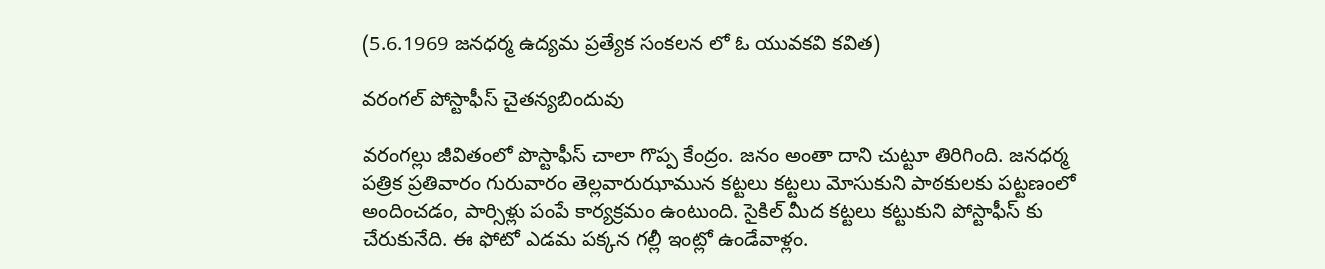(5.6.1969 జనధర్మ ఉద్యమ ప్రత్యేక సంకలన లో ఓ యువకవి కవిత)

వరంగల్ పోస్టాఫీస్ చైతన్యబిందువు

వరంగల్లు జీవితంలో పొస్టాఫీస్ చాలా గొప్ప కేంద్రం. జనం అంతా దాని చుట్టూ తిరిగింది. జనధర్మ పత్రిక ప్రతివారం గురువారం తెల్లవారుఝామున కట్టలు కట్టలు మోసుకుని పాఠకులకు పట్టణంలో అందించడం, పార్సిళ్లు పంపే కార్యక్రమం ఉంటుంది. సైకిల్ మీద కట్టలు కట్టుకుని పోస్టాఫీస్ కు చేరుకునేది. ఈ ఫోటో ఎడమ పక్కన గల్లీ ఇంట్లో ఉండేవాళ్లం.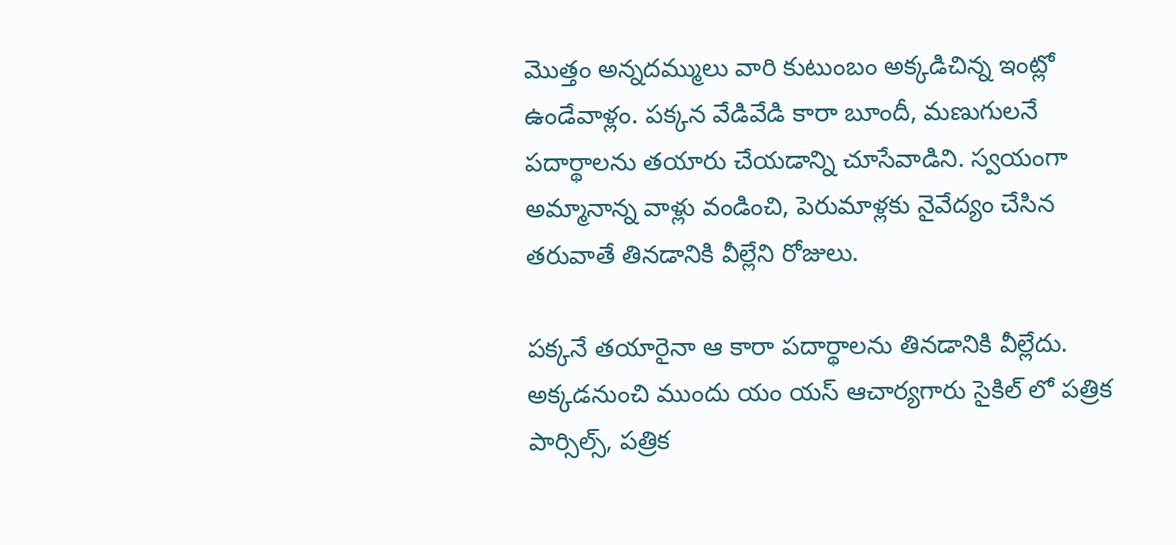మొత్తం అన్నదమ్ములు వారి కుటుంబం అక్కడిచిన్న ఇంట్లో ఉండేవాళ్లం. పక్కన వేడివేడి కారా బూందీ, మణుగులనే పదార్థాలను తయారు చేయడాన్ని చూసేవాడిని. స్వయంగా అమ్మానాన్న వాళ్లు వండించి, పెరుమాళ్లకు నైవేద్యం చేసిన తరువాతే తినడానికి వీల్లేని రోజులు.

పక్కనే తయారైనా ఆ కారా పదార్థాలను తినడానికి వీల్లేదు.  అక్కడనుంచి ముందు యం యస్ ఆచార్యగారు సైకిల్ లో పత్రిక పార్సిల్స్, పత్రిక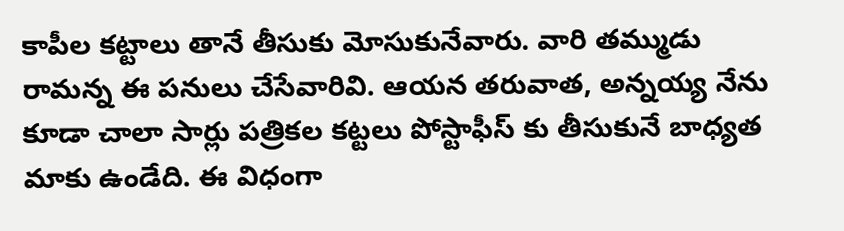కాపీల కట్టాలు తానే తీసుకు మోసుకునేవారు. వారి తమ్ముడు రామన్న ఈ పనులు చేసేవారివి. ఆయన తరువాత, అన్నయ్య నేను కూడా చాలా సార్లు పత్రికల కట్టలు పోస్టాఫీస్ కు తీసుకునే బాధ్యత మాకు ఉండేది. ఈ విధంగా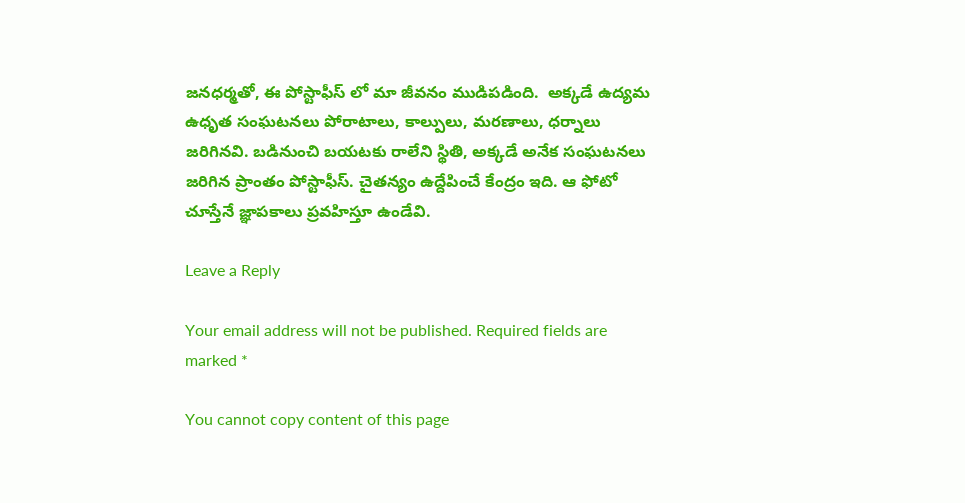జనధర్మతో, ఈ పోస్టాఫీస్ లో మా జీవనం ముడిపడింది.  అక్కడే ఉద్యమ ఉధృత సంఘటనలు పోరాటాలు, కాల్పులు, మరణాలు, ధర్నాలు జరిగినవి. బడినుంచి బయటకు రాలేని స్థితి, అక్కడే అనేక సంఘటనలు జరిగిన ప్రాంతం పోస్టాఫీస్. చైతన్యం ఉద్దేపించే కేంద్రం ఇది. ఆ ఫోటో చూస్తేనే జ్ఞాపకాలు ప్రవహిస్తూ ఉండేవి.

Leave a Reply

Your email address will not be published. Required fields are marked *

You cannot copy content of this page